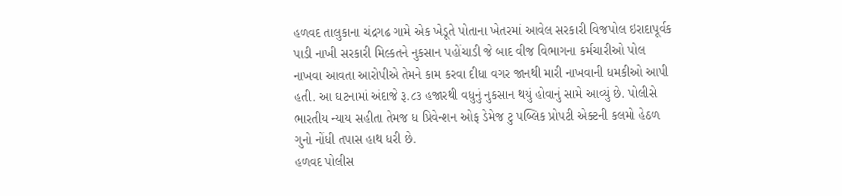હળવદ તાલુકાના ચંદ્રગઢ ગામે એક ખેડૂતે પોતાના ખેતરમાં આવેલ સરકારી વિજપોલ ઇરાદાપૂર્વક પાડી નાખી સરકારી મિલ્કતને નુકસાન પહોંચાડી જે બાદ વીજ વિભાગના કર્મચારીઓ પોલ નાખવા આવતા આરોપીએ તેમને કામ કરવા દીધા વગર જાનથી મારી નાખવાની ધમકીઓ આપી હતી. આ ઘટનામાં અંદાજે રૂ.૮૩ હજારથી વધુનું નુકસાન થયું હોવાનું સામે આવ્યું છે. પોલીસે ભારતીય ન્યાય સહીતા તેમજ ધ પ્રિવેન્શન ઓફ ડેમેજ ટુ પબ્લિક પ્રોપટી એક્ટની કલમો હેઠળ ગુનો નોંધી તપાસ હાથ ધરી છે.
હળવદ પોલીસ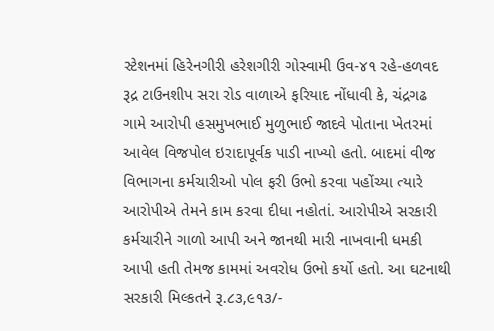સ્ટેશનમાં હિરેનગીરી હરેશગીરી ગોસ્વામી ઉવ-૪૧ રહે-હળવદ રૂદ્ર ટાઉનશીપ સરા રોડ વાળાએ ફરિયાદ નોંધાવી કે, ચંદ્રગઢ ગામે આરોપી હસમુખભાઈ મુળુભાઈ જાદવે પોતાના ખેતરમાં આવેલ વિજપોલ ઇરાદાપૂર્વક પાડી નાખ્યો હતો. બાદમાં વીજ વિભાગના કર્મચારીઓ પોલ ફરી ઉભો કરવા પહોંચ્યા ત્યારે આરોપીએ તેમને કામ કરવા દીધા નહોતાં. આરોપીએ સરકારી કર્મચારીને ગાળો આપી અને જાનથી મારી નાખવાની ધમકી આપી હતી તેમજ કામમાં અવરોધ ઉભો કર્યો હતો. આ ઘટનાથી સરકારી મિલ્કતને રૂ.૮૩,૯૧૩/-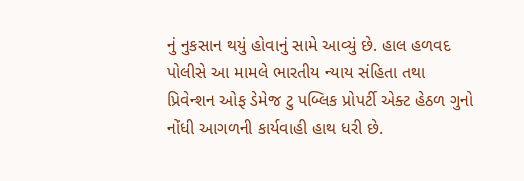નું નુકસાન થયું હોવાનું સામે આવ્યું છે. હાલ હળવદ પોલીસે આ મામલે ભારતીય ન્યાય સંહિતા તથા પ્રિવેન્શન ઓફ ડેમેજ ટુ પબ્લિક પ્રોપર્ટી એક્ટ હેઠળ ગુનો નોંધી આગળની કાર્યવાહી હાથ ધરી છે.